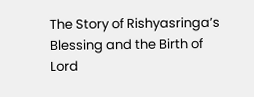The Story of Rishyasringa’s Blessing and the Birth of Lord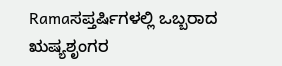Ramaಸಪ್ತರ್ಷಿಗಳಲ್ಲಿ ಒಬ್ಬರಾದ ಋಷ್ಯಶೃಂಗರ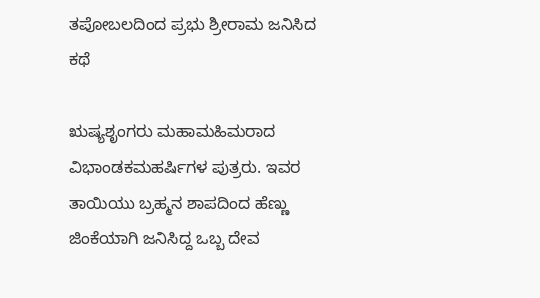ತಪೋಬಲದಿಂದ ಪ್ರಭು ಶ್ರೀರಾಮ ಜನಿಸಿದ ಕಥೆ

ಋಷ್ಯಶೃಂಗರು ಮಹಾಮಹಿಮರಾದ ವಿಭಾಂಡಕಮಹರ್ಷಿಗಳ ಪುತ್ರರು. ಇವರ ತಾಯಿಯು ಬ್ರಹ್ಮನ ಶಾಪದಿಂದ ಹೆಣ್ಣು ಜಿಂಕೆಯಾಗಿ ಜನಿಸಿದ್ದ ಒಬ್ಬ ದೇವ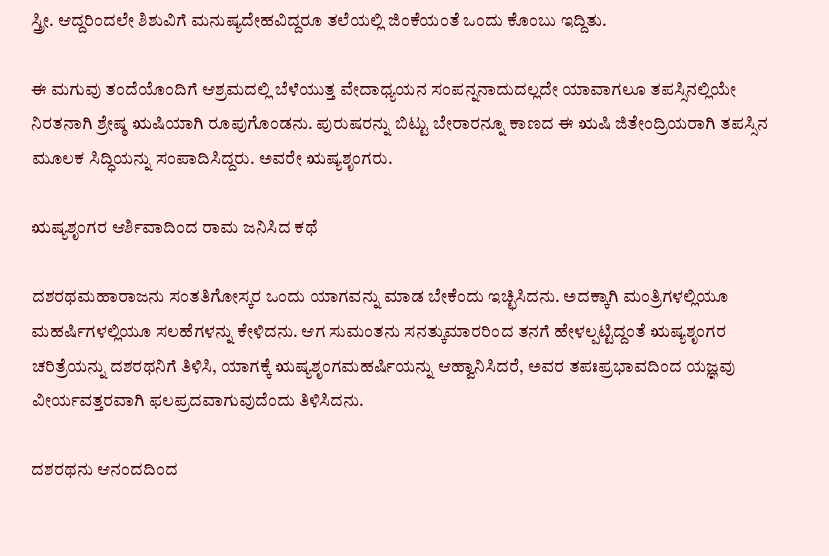ಸ್ತ್ರೀ. ಆದ್ದರಿಂದಲೇ ಶಿಶುವಿಗೆ ಮನುಷ್ಯದೇಹವಿದ್ದರೂ ತಲೆಯಲ್ಲಿ ಜಿಂಕೆಯಂತೆ ಒಂದು ಕೊಂಬು ಇದ್ದಿತು.

ಈ ಮಗುವು ತಂದೆಯೊಂದಿಗೆ ಆಶ್ರಮದಲ್ಲಿ ಬೆಳೆಯುತ್ತ ವೇದಾಧ್ಯಯನ ಸಂಪನ್ನನಾದುದಲ್ಲದೇ ಯಾವಾಗಲೂ ತಪಸ್ಸಿನಲ್ಲಿಯೇ ನಿರತನಾಗಿ ಶ್ರೇಷ್ಠ ಋಷಿಯಾಗಿ ರೂಪುಗೊಂಡನು. ಪುರುಷರನ್ನು ಬಿಟ್ಟು ಬೇರಾರನ್ನೂ ಕಾಣದ ಈ ಋಷಿ ಜಿತೇಂದ್ರಿಯರಾಗಿ ತಪಸ್ಸಿನ ಮೂಲಕ ಸಿದ್ಧಿಯನ್ನು ಸಂಪಾದಿಸಿದ್ದರು. ಅವರೇ ಋಷ್ಯಶೃಂಗರು.

ಋಷ್ಯಶೃಂಗರ ಆರ್ಶಿವಾದಿಂದ ರಾಮ ಜನಿಸಿದ ಕಥೆ

ದಶರಥಮಹಾರಾಜನು ಸಂತತಿಗೋಸ್ಕರ ಒಂದು ಯಾಗವನ್ನು ಮಾಡ ಬೇಕೆಂದು ಇಚ್ಛಿಸಿದನು. ಅದಕ್ಕಾಗಿ ಮಂತ್ರಿಗಳಲ್ಲಿಯೂ ಮಹರ್ಷಿಗಳಲ್ಲಿಯೂ ಸಲಹೆಗಳನ್ನು ಕೇಳಿದನು. ಆಗ ಸುಮಂತನು ಸನತ್ಕುಮಾರರಿಂದ ತನಗೆ ಹೇಳಲ್ಪಟ್ಟಿದ್ದಂತೆ ಋಷ್ಯಶೃಂಗರ ಚರಿತ್ರೆಯನ್ನು ದಶರಥನಿಗೆ ತಿಳಿಸಿ, ಯಾಗಕ್ಕೆ ಋಷ್ಯಶೃಂಗಮಹರ್ಷಿಯನ್ನು ಆಹ್ವಾನಿಸಿದರೆ, ಅವರ ತಪಃಪ್ರಭಾವದಿಂದ ಯಜ್ಞವು ವೀರ್ಯವತ್ತರವಾಗಿ ಫಲಪ್ರದವಾಗುವುದೆಂದು ತಿಳಿಸಿದನು.

ದಶರಥನು ಆನಂದದಿಂದ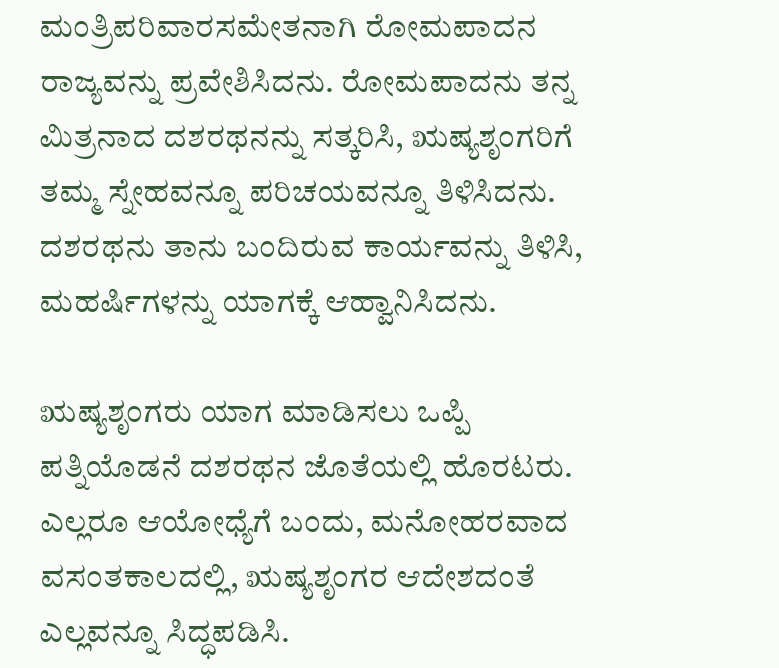ಮಂತ್ರಿಪರಿವಾರಸಮೇತನಾಗಿ ರೋಮಪಾದನ ರಾಜ್ಯವನ್ನು ಪ್ರವೇಶಿಸಿದನು. ರೋಮಪಾದನು ತನ್ನ ಮಿತ್ರನಾದ ದಶರಥನನ್ನು ಸತ್ಕರಿಸಿ, ಋಷ್ಯಶೃಂಗರಿಗೆ ತಮ್ಮ ಸ್ನೇಹವನ್ನೂ ಪರಿಚಯವನ್ನೂ ತಿಳಿಸಿದನು. ದಶರಥನು ತಾನು ಬಂದಿರುವ ಕಾರ್ಯವನ್ನು ತಿಳಿಸಿ, ಮಹರ್ಷಿಗಳನ್ನು ಯಾಗಕ್ಕೆ ಆಹ್ವಾನಿಸಿದನು.

ಋಷ್ಯಶೃಂಗರು ಯಾಗ ಮಾಡಿಸಲು ಒಪ್ಪಿ ಪತ್ನಿಯೊಡನೆ ದಶರಥನ ಜೊತೆಯಲ್ಲಿ ಹೊರಟರು. ಎಲ್ಲರೂ ಆಯೋಧ್ಯೆಗೆ ಬಂದು, ಮನೋಹರವಾದ ವಸಂತಕಾಲದಲ್ಲಿ, ಋಷ್ಯಶೃಂಗರ ಆದೇಶದಂತೆ ಎಲ್ಲವನ್ನೂ ಸಿದ್ಧಪಡಿಸಿ.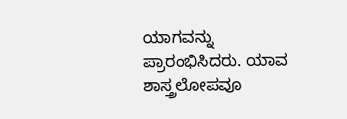ಯಾಗವನ್ನು ಪ್ರಾರಂಭಿಸಿದರು. ಯಾವ ಶಾಸ್ತ್ರಲೋಪವೂ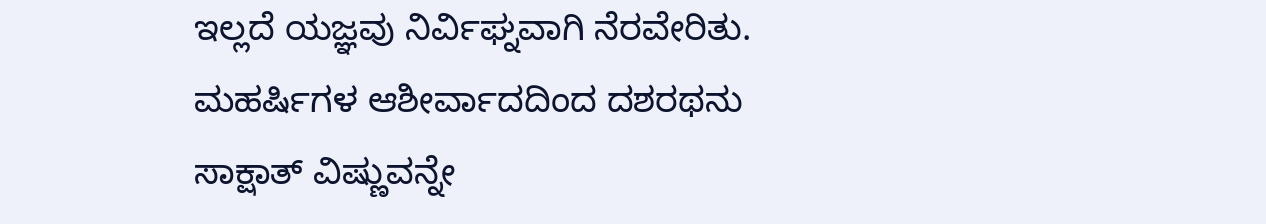ಇಲ್ಲದೆ ಯಜ್ಞವು ನಿರ್ವಿಘ್ನವಾಗಿ ನೆರವೇರಿತು. ಮಹರ್ಷಿಗಳ ಆಶೀರ್ವಾದದಿಂದ ದಶರಥನು ಸಾಕ್ಷಾತ್ ವಿಷ್ಣುವನ್ನೇ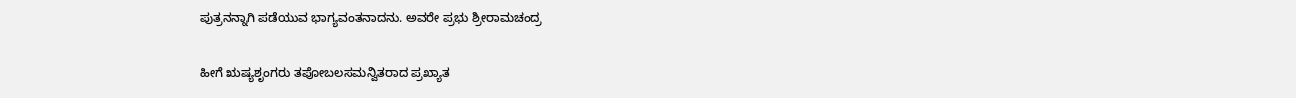ಪುತ್ರನನ್ನಾಗಿ ಪಡೆಯುವ ಭಾಗ್ಯವಂತನಾದನು. ಅವರೇ ಪ್ರಭು ಶ್ರೀರಾಮಚಂದ್ರ

ಹೀಗೆ ಋಷ್ಯಶೃಂಗರು ತಪೋಬಲಸಮನ್ವಿತರಾದ ಪ್ರಖ್ಯಾತ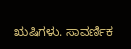ಋಷಿಗಳು. ಸಾವರ್ಣಿಕ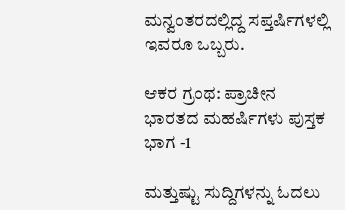ಮನ್ವಂತರದಲ್ಲಿದ್ದ ಸಪ್ತರ್ಷಿಗಳಲ್ಲಿ ಇವರೂ ಒಬ್ಬರು.

ಆಕರ ಗ್ರಂಥ: ಪ್ರಾಚೀನ ಭಾರತದ ಮಹರ್ಷಿಗಳು ಪುಸ್ತಕ ಭಾಗ -1

ಮತ್ತುಷ್ಟು ಸುದ್ದಿಗಳನ್ನು ಓದಲು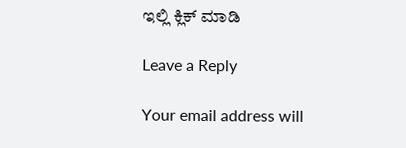ಇಲ್ಲಿ ಕ್ಲಿಕ್‌ ಮಾಡಿ

Leave a Reply

Your email address will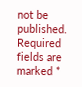not be published. Required fields are marked *